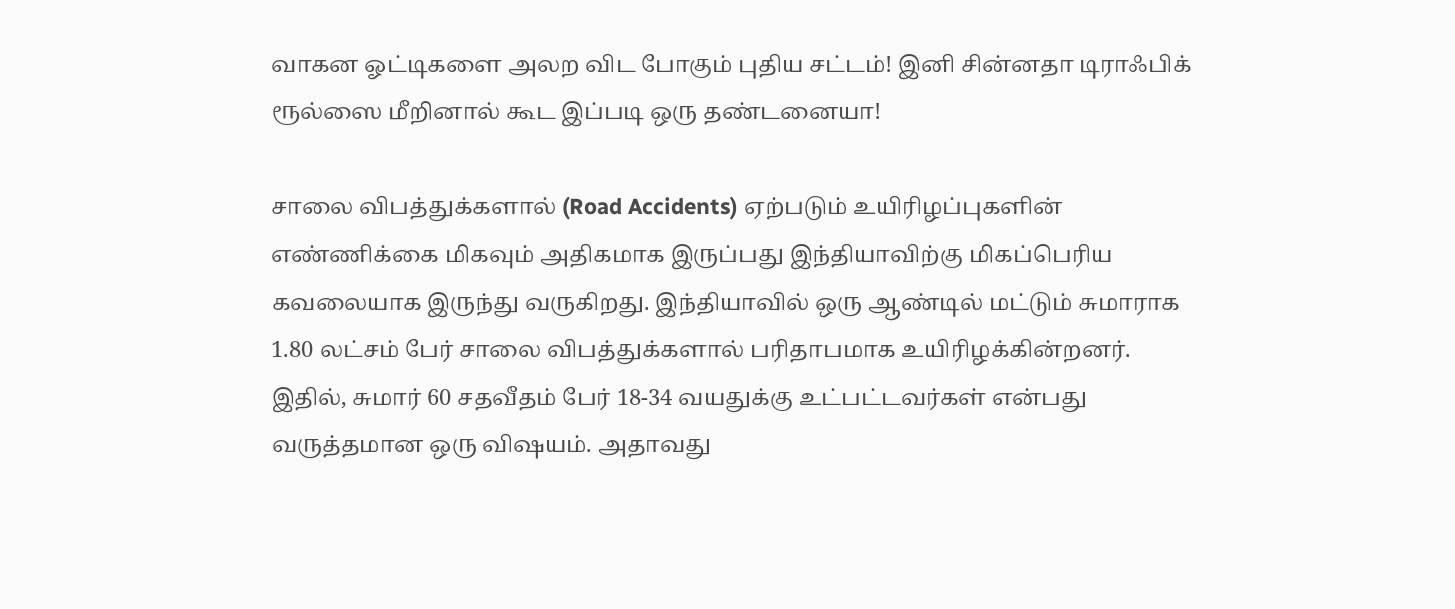வாகன ஓட்டிகளை அலற விட போகும் புதிய சட்டம்! இனி சின்னதா டிராஃபிக் ரூல்ஸை மீறினால் கூட இப்படி ஒரு தண்டனையா!

சாலை விபத்துக்களால் (Road Accidents) ஏற்படும் உயிரிழப்புகளின் எண்ணிக்கை மிகவும் அதிகமாக இருப்பது இந்தியாவிற்கு மிகப்பெரிய கவலையாக இருந்து வருகிறது. இந்தியாவில் ஒரு ஆண்டில் மட்டும் சுமாராக 1.80 லட்சம் பேர் சாலை விபத்துக்களால் பரிதாபமாக உயிரிழக்கின்றனர். இதில், சுமார் 60 சதவீதம் பேர் 18-34 வயதுக்கு உட்பட்டவர்கள் என்பது வருத்தமான ஒரு விஷயம். அதாவது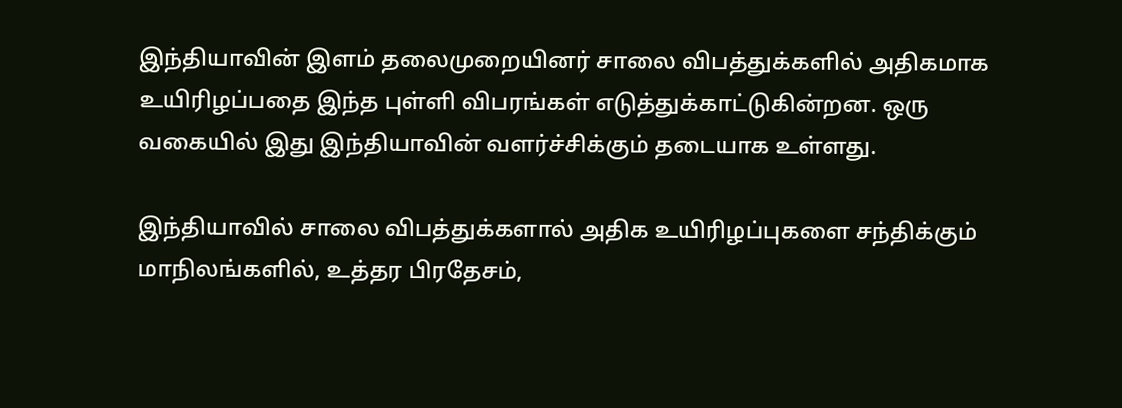இந்தியாவின் இளம் தலைமுறையினர் சாலை விபத்துக்களில் அதிகமாக உயிரிழப்பதை இந்த புள்ளி விபரங்கள் எடுத்துக்காட்டுகின்றன. ஒரு வகையில் இது இந்தியாவின் வளர்ச்சிக்கும் தடையாக உள்ளது.

இந்தியாவில் சாலை விபத்துக்களால் அதிக உயிரிழப்புகளை சந்திக்கும் மாநிலங்களில், உத்தர பிரதேசம்,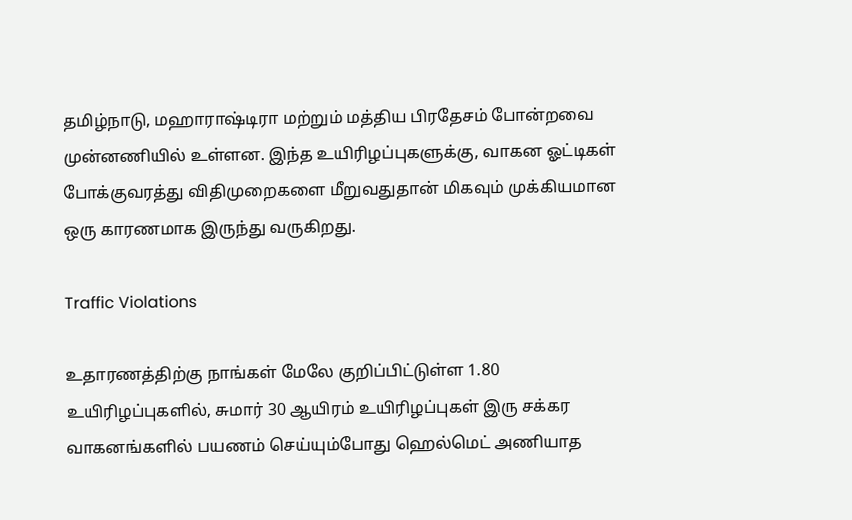தமிழ்நாடு, மஹாராஷ்டிரா மற்றும் மத்திய பிரதேசம் போன்றவை முன்னணியில் உள்ளன. இந்த உயிரிழப்புகளுக்கு, வாகன ஓட்டிகள் போக்குவரத்து விதிமுறைகளை மீறுவதுதான் மிகவும் முக்கியமான ஒரு காரணமாக இருந்து வருகிறது.

Traffic Violations

உதாரணத்திற்கு நாங்கள் மேலே குறிப்பிட்டுள்ள 1.80 உயிரிழப்புகளில், சுமார் 30 ஆயிரம் உயிரிழப்புகள் இரு சக்கர வாகனங்களில் பயணம் செய்யும்போது ஹெல்மெட் அணியாத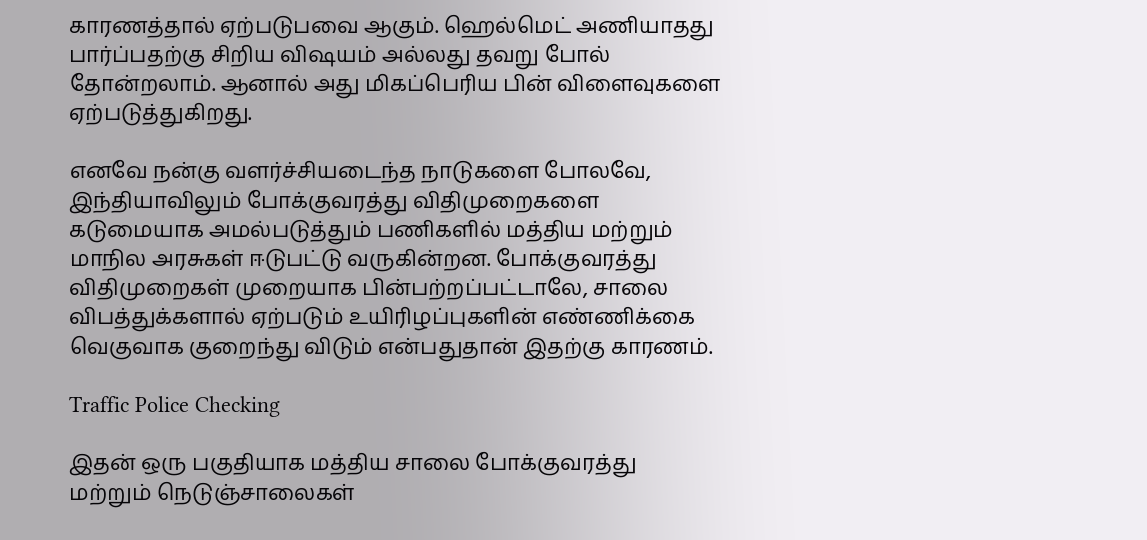காரணத்தால் ஏற்படுபவை ஆகும். ஹெல்மெட் அணியாதது பார்ப்பதற்கு சிறிய விஷயம் அல்லது தவறு போல் தோன்றலாம். ஆனால் அது மிகப்பெரிய பின் விளைவுகளை ஏற்படுத்துகிறது.

எனவே நன்கு வளர்ச்சியடைந்த நாடுகளை போலவே, இந்தியாவிலும் போக்குவரத்து விதிமுறைகளை கடுமையாக அமல்படுத்தும் பணிகளில் மத்திய மற்றும் மாநில அரசுகள் ஈடுபட்டு வருகின்றன. போக்குவரத்து விதிமுறைகள் முறையாக பின்பற்றப்பட்டாலே, சாலை விபத்துக்களால் ஏற்படும் உயிரிழப்புகளின் எண்ணிக்கை வெகுவாக குறைந்து விடும் என்பதுதான் இதற்கு காரணம்.

Traffic Police Checking

இதன் ஒரு பகுதியாக மத்திய சாலை போக்குவரத்து மற்றும் நெடுஞ்சாலைகள்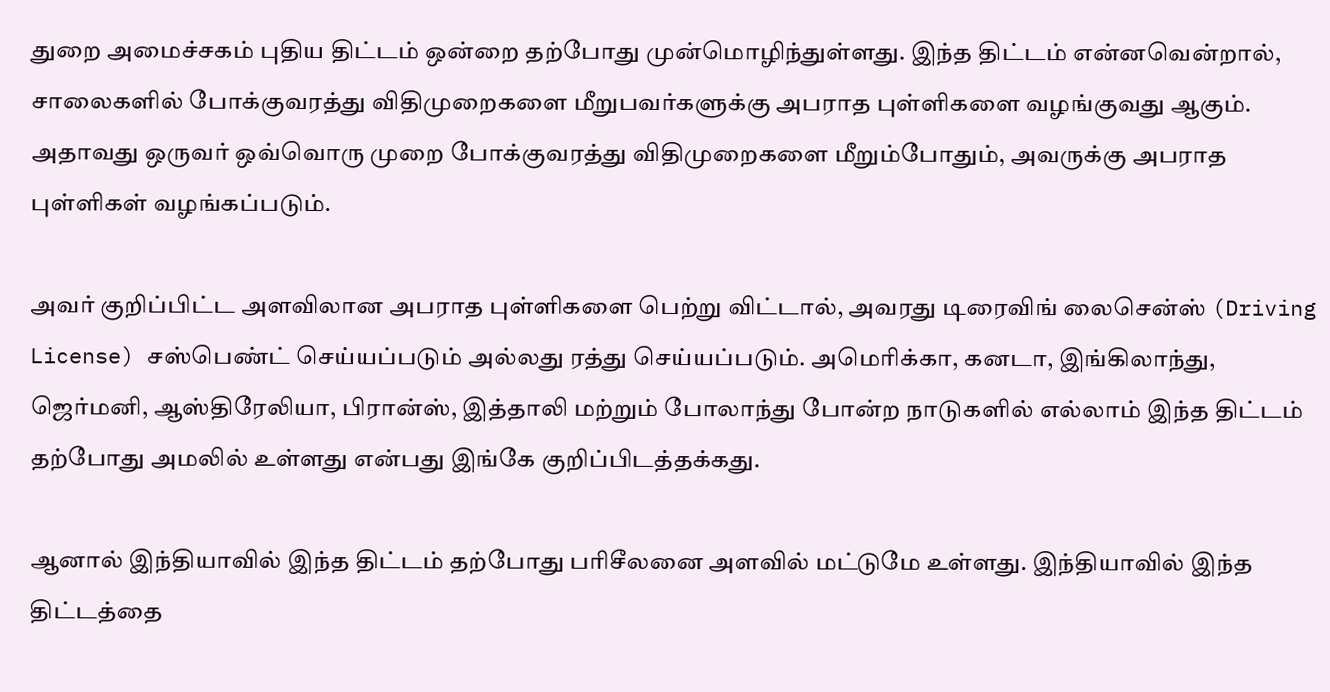துறை அமைச்சகம் புதிய திட்டம் ஒன்றை தற்போது முன்மொழிந்துள்ளது. இந்த திட்டம் என்னவென்றால், சாலைகளில் போக்குவரத்து விதிமுறைகளை மீறுபவர்களுக்கு அபராத புள்ளிகளை வழங்குவது ஆகும். அதாவது ஒருவர் ஒவ்வொரு முறை போக்குவரத்து விதிமுறைகளை மீறும்போதும், அவருக்கு அபராத புள்ளிகள் வழங்கப்படும்.

அவர் குறிப்பிட்ட அளவிலான அபராத புள்ளிகளை பெற்று விட்டால், அவரது டிரைவிங் லைசென்ஸ் (Driving License) சஸ்பெண்ட் செய்யப்படும் அல்லது ரத்து செய்யப்படும். அமெரிக்கா, கனடா, இங்கிலாந்து, ஜெர்மனி, ஆஸ்திரேலியா, பிரான்ஸ், இத்தாலி மற்றும் போலாந்து போன்ற நாடுகளில் எல்லாம் இந்த திட்டம் தற்போது அமலில் உள்ளது என்பது இங்கே குறிப்பிடத்தக்கது.

ஆனால் இந்தியாவில் இந்த திட்டம் தற்போது பரிசீலனை அளவில் மட்டுமே உள்ளது. இந்தியாவில் இந்த திட்டத்தை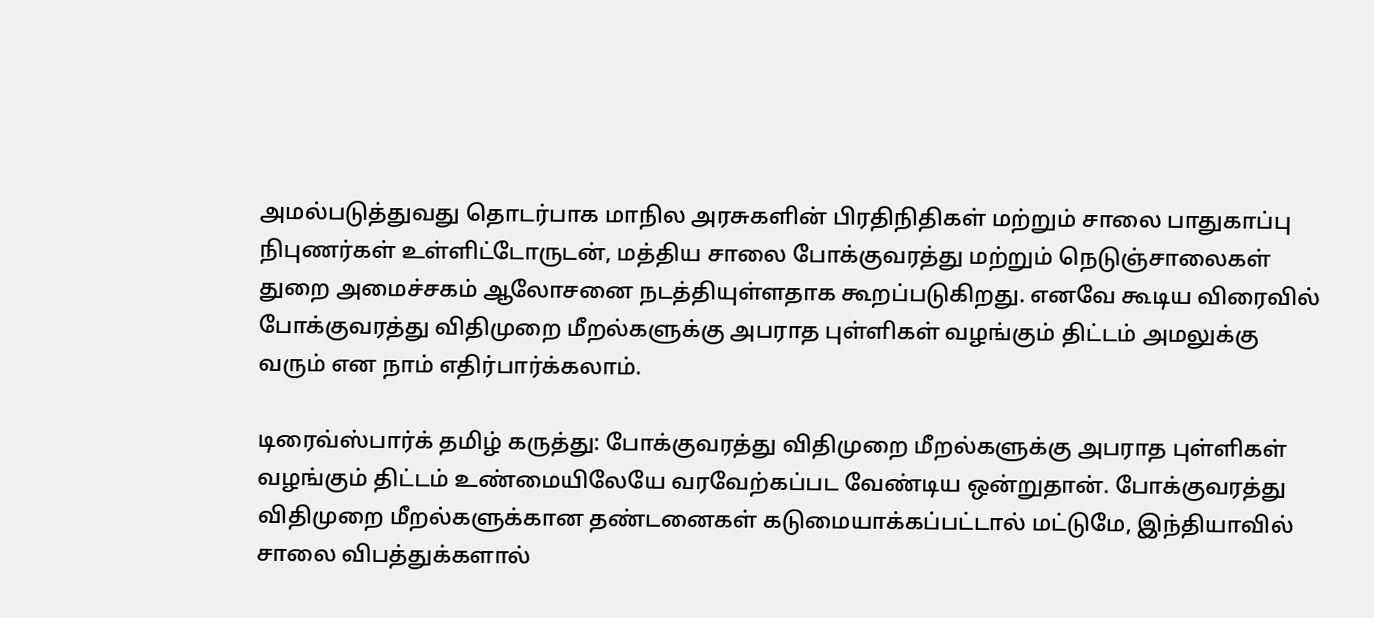அமல்படுத்துவது தொடர்பாக மாநில அரசுகளின் பிரதிநிதிகள் மற்றும் சாலை பாதுகாப்பு நிபுணர்கள் உள்ளிட்டோருடன், மத்திய சாலை போக்குவரத்து மற்றும் நெடுஞ்சாலைகள் துறை அமைச்சகம் ஆலோசனை நடத்தியுள்ளதாக கூறப்படுகிறது. எனவே கூடிய விரைவில் போக்குவரத்து விதிமுறை மீறல்களுக்கு அபராத புள்ளிகள் வழங்கும் திட்டம் அமலுக்கு வரும் என நாம் எதிர்பார்க்கலாம்.

டிரைவ்ஸ்பார்க் தமிழ் கருத்து: போக்குவரத்து விதிமுறை மீறல்களுக்கு அபராத புள்ளிகள் வழங்கும் திட்டம் உண்மையிலேயே வரவேற்கப்பட வேண்டிய ஒன்றுதான். போக்குவரத்து விதிமுறை மீறல்களுக்கான தண்டனைகள் கடுமையாக்கப்பட்டால் மட்டுமே, இந்தியாவில் சாலை விபத்துக்களால்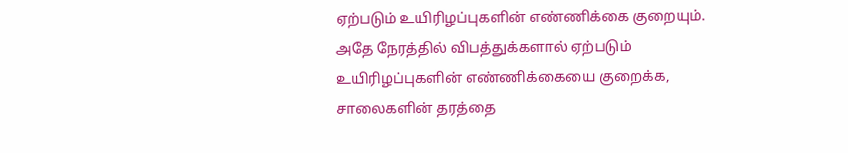ஏற்படும் உயிரிழப்புகளின் எண்ணிக்கை குறையும். அதே நேரத்தில் விபத்துக்களால் ஏற்படும் உயிரிழப்புகளின் எண்ணிக்கையை குறைக்க, சாலைகளின் தரத்தை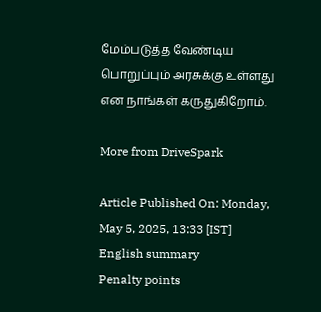மேம்படுத்த வேண்டிய பொறுப்பும் அரசுக்கு உள்ளது என நாங்கள் கருதுகிறோம்.

More from DriveSpark

Article Published On: Monday, May 5, 2025, 13:33 [IST]
English summary
Penalty points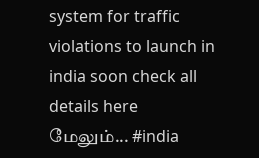system for traffic violations to launch in india soon check all details here
மேலும்... #india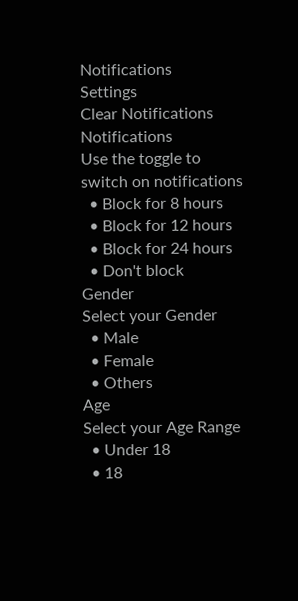Notifications
Settings
Clear Notifications
Notifications
Use the toggle to switch on notifications
  • Block for 8 hours
  • Block for 12 hours
  • Block for 24 hours
  • Don't block
Gender
Select your Gender
  • Male
  • Female
  • Others
Age
Select your Age Range
  • Under 18
  • 18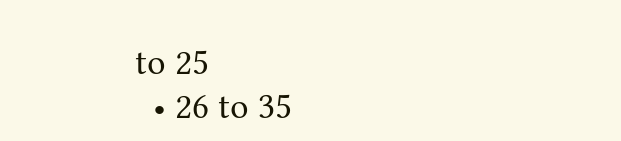to 25
  • 26 to 35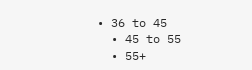• 36 to 45
  • 45 to 55
  • 55+